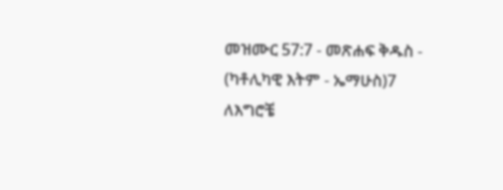መዝሙር 57:7 - መጽሐፍ ቅዱስ - (ካቶሊካዊ እትም - ኤማሁስ)7 ለእግሮቼ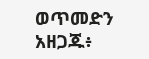ወጥመድን አዘጋጁ፥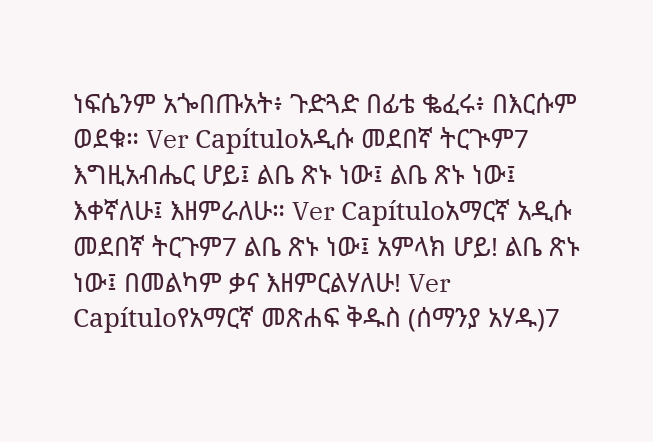ነፍሴንም አጐበጡአት፥ ጉድጓድ በፊቴ ቈፈሩ፥ በእርሱም ወደቁ። Ver Capítuloአዲሱ መደበኛ ትርጒም7 እግዚአብሔር ሆይ፤ ልቤ ጽኑ ነው፤ ልቤ ጽኑ ነው፤ እቀኛለሁ፤ እዘምራለሁ። Ver Capítuloአማርኛ አዲሱ መደበኛ ትርጉም7 ልቤ ጽኑ ነው፤ አምላክ ሆይ! ልቤ ጽኑ ነው፤ በመልካም ቃና እዘምርልሃለሁ! Ver Capítuloየአማርኛ መጽሐፍ ቅዱስ (ሰማንያ አሃዱ)7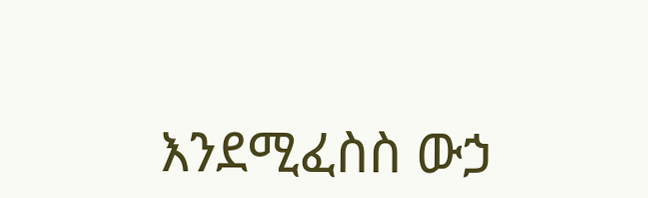እንደሚፈስስ ውኃ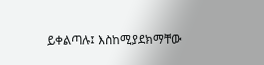ይቀልጣሉ፤ እስከሚያደክማቸው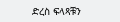ድረስ ፍላጻቹን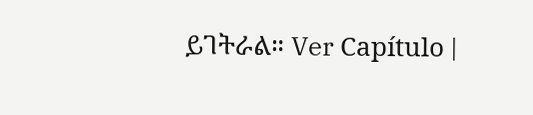ይገትራል። Ver Capítulo |